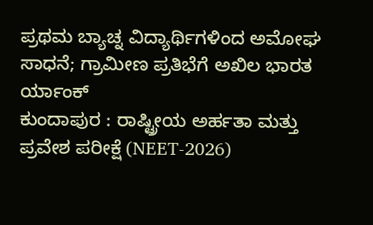ಪ್ರಥಮ ಬ್ಯಾಚ್ನ ವಿದ್ಯಾರ್ಥಿಗಳಿಂದ ಅಮೋಘ ಸಾಧನೆ; ಗ್ರಾಮೀಣ ಪ್ರತಿಭೆಗೆ ಅಖಿಲ ಭಾರತ ರ್ಯಾಂಕ್
ಕುಂದಾಪುರ : ರಾಷ್ಟ್ರೀಯ ಅರ್ಹತಾ ಮತ್ತು ಪ್ರವೇಶ ಪರೀಕ್ಷೆ (NEET-2026)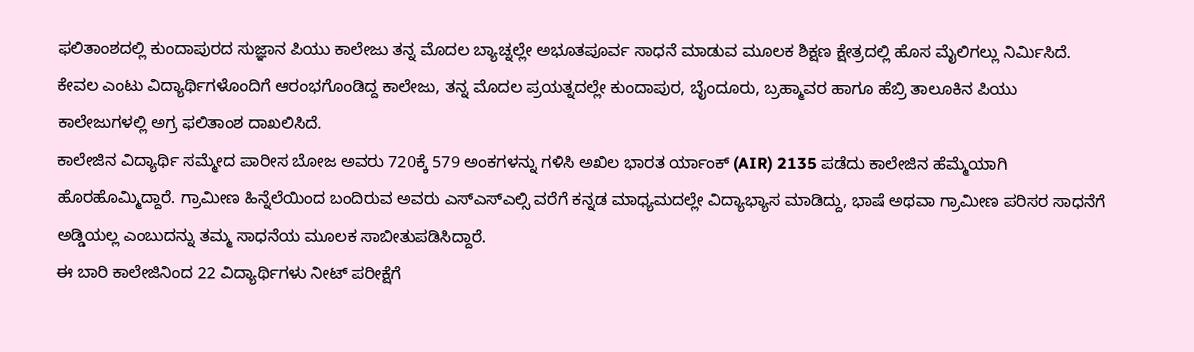ಫಲಿತಾಂಶದಲ್ಲಿ ಕುಂದಾಪುರದ ಸುಜ್ಞಾನ ಪಿಯು ಕಾಲೇಜು ತನ್ನ ಮೊದಲ ಬ್ಯಾಚ್ನಲ್ಲೇ ಅಭೂತಪೂರ್ವ ಸಾಧನೆ ಮಾಡುವ ಮೂಲಕ ಶಿಕ್ಷಣ ಕ್ಷೇತ್ರದಲ್ಲಿ ಹೊಸ ಮೈಲಿಗಲ್ಲು ನಿರ್ಮಿಸಿದೆ. ಕೇವಲ ಎಂಟು ವಿದ್ಯಾರ್ಥಿಗಳೊಂದಿಗೆ ಆರಂಭಗೊಂಡಿದ್ದ ಕಾಲೇಜು, ತನ್ನ ಮೊದಲ ಪ್ರಯತ್ನದಲ್ಲೇ ಕುಂದಾಪುರ, ಬೈಂದೂರು, ಬ್ರಹ್ಮಾವರ ಹಾಗೂ ಹೆಬ್ರಿ ತಾಲೂಕಿನ ಪಿಯು ಕಾಲೇಜುಗಳಲ್ಲಿ ಅಗ್ರ ಫಲಿತಾಂಶ ದಾಖಲಿಸಿದೆ.
ಕಾಲೇಜಿನ ವಿದ್ಯಾರ್ಥಿ ಸಮ್ಮೇದ ಪಾರೀಸ ಬೋಜ ಅವರು 720ಕ್ಕೆ 579 ಅಂಕಗಳನ್ನು ಗಳಿಸಿ ಅಖಿಲ ಭಾರತ ರ್ಯಾಂಕ್ (AIR) 2135 ಪಡೆದು ಕಾಲೇಜಿನ ಹೆಮ್ಮೆಯಾಗಿ ಹೊರಹೊಮ್ಮಿದ್ದಾರೆ. ಗ್ರಾಮೀಣ ಹಿನ್ನೆಲೆಯಿಂದ ಬಂದಿರುವ ಅವರು ಎಸ್ಎಸ್ಎಲ್ಸಿ ವರೆಗೆ ಕನ್ನಡ ಮಾಧ್ಯಮದಲ್ಲೇ ವಿದ್ಯಾಭ್ಯಾಸ ಮಾಡಿದ್ದು, ಭಾಷೆ ಅಥವಾ ಗ್ರಾಮೀಣ ಪರಿಸರ ಸಾಧನೆಗೆ ಅಡ್ಡಿಯಲ್ಲ ಎಂಬುದನ್ನು ತಮ್ಮ ಸಾಧನೆಯ ಮೂಲಕ ಸಾಬೀತುಪಡಿಸಿದ್ದಾರೆ.
ಈ ಬಾರಿ ಕಾಲೇಜಿನಿಂದ 22 ವಿದ್ಯಾರ್ಥಿಗಳು ನೀಟ್ ಪರೀಕ್ಷೆಗೆ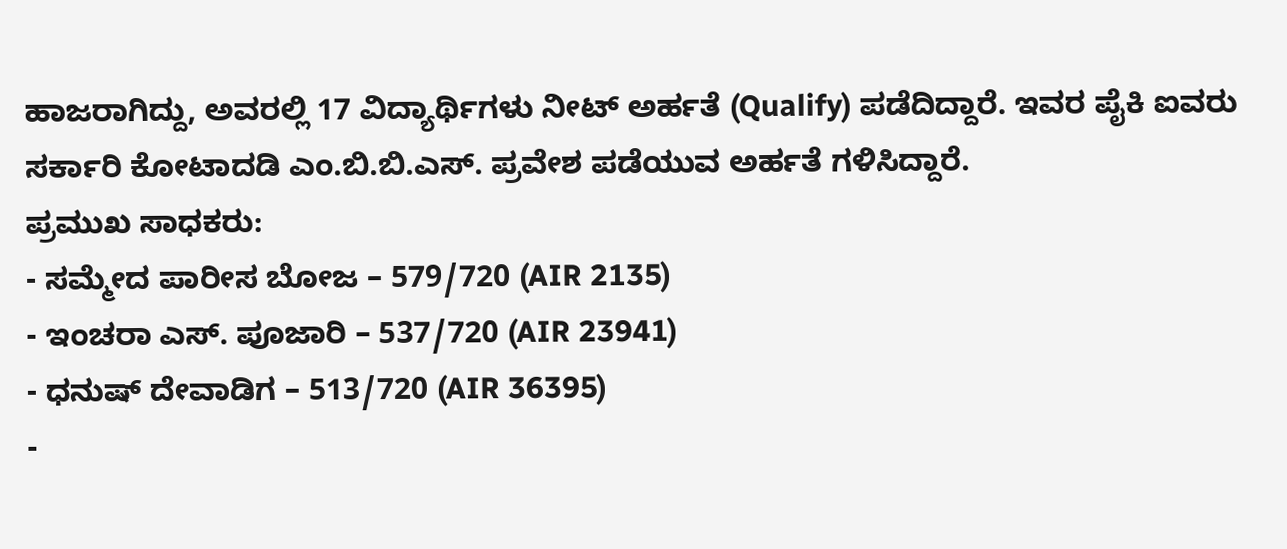ಹಾಜರಾಗಿದ್ದು, ಅವರಲ್ಲಿ 17 ವಿದ್ಯಾರ್ಥಿಗಳು ನೀಟ್ ಅರ್ಹತೆ (Qualify) ಪಡೆದಿದ್ದಾರೆ. ಇವರ ಪೈಕಿ ಐವರು ಸರ್ಕಾರಿ ಕೋಟಾದಡಿ ಎಂ.ಬಿ.ಬಿ.ಎಸ್. ಪ್ರವೇಶ ಪಡೆಯುವ ಅರ್ಹತೆ ಗಳಿಸಿದ್ದಾರೆ.
ಪ್ರಮುಖ ಸಾಧಕರು:
- ಸಮ್ಮೇದ ಪಾರೀಸ ಬೋಜ – 579/720 (AIR 2135)
- ಇಂಚರಾ ಎಸ್. ಪೂಜಾರಿ – 537/720 (AIR 23941)
- ಧನುಷ್ ದೇವಾಡಿಗ – 513/720 (AIR 36395)
-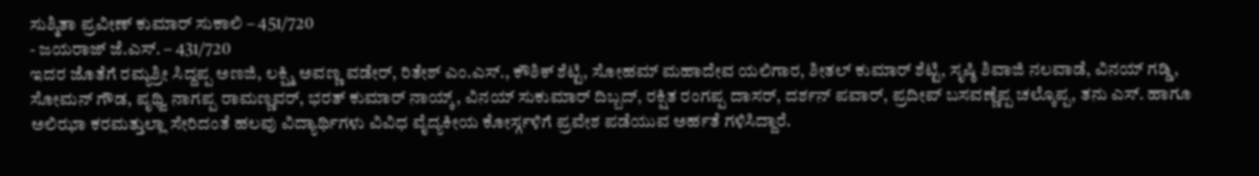ಸುಶ್ಮಿತಾ ಪ್ರವೀಣ್ ಕುಮಾರ್ ಸುಕಾಲಿ – 451/720
- ಜಯರಾಜ್ ಜೆ.ಎಸ್. – 431/720
ಇದರ ಜೊತೆಗೆ ರಮ್ಯಶ್ರೀ ಸಿದ್ದಪ್ಪ ಅಣಜಿ, ಲಕ್ಷ್ಮಿ ಅವಣ್ಣ ವಡೇರ್, ರಿತೇಶ್ ಎಂ.ಎಸ್., ಕೌಶಿಕ್ ಶೆಟ್ಟಿ, ಸೋಹಮ್ ಮಹಾದೇವ ಯಲಿಗಾರ, ಶೀತಲ್ ಕುಮಾರ್ ಶೆಟ್ಟಿ, ಸೃಷ್ಠಿ ಶಿವಾಜಿ ನಲವಾಡೆ, ವಿನಯ್ ಗಡ್ಡಿ, ಸೋಮನ್ ಗೌಡ, ಪೃಥ್ವಿ ನಾಗಪ್ಪ ರಾಮಣ್ಣವರ್, ಭರತ್ ಕುಮಾರ್ ನಾಯ್ಕ್, ವಿನಯ್ ಸುಕುಮಾರ್ ದಿಬ್ಬದ್, ರಕ್ಷಿತ ರಂಗಪ್ಪ ದಾಸರ್, ದರ್ಶನ್ ಪವಾರ್, ಪ್ರದೀಪ್ ಬಸವಣ್ಣೆಪ್ಪ ಚಲ್ಕೊಪ್ಪ, ತನು ಎಸ್. ಹಾಗೂ ಅಲಿಝಾ ಕರಮತ್ತುಲ್ಲಾ ಸೇರಿದಂತೆ ಹಲವು ವಿದ್ಯಾರ್ಥಿಗಳು ವಿವಿಧ ವೈದ್ಯಕೀಯ ಕೋರ್ಸ್ಗಳಿಗೆ ಪ್ರವೇಶ ಪಡೆಯುವ ಅರ್ಹತೆ ಗಳಿಸಿದ್ದಾರೆ.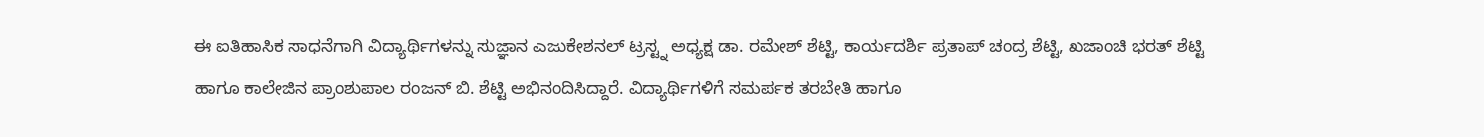ಈ ಐತಿಹಾಸಿಕ ಸಾಧನೆಗಾಗಿ ವಿದ್ಯಾರ್ಥಿಗಳನ್ನು ಸುಜ್ಞಾನ ಎಜುಕೇಶನಲ್ ಟ್ರಸ್ಟ್ನ ಅಧ್ಯಕ್ಷ ಡಾ. ರಮೇಶ್ ಶೆಟ್ಟಿ, ಕಾರ್ಯದರ್ಶಿ ಪ್ರತಾಪ್ ಚಂದ್ರ ಶೆಟ್ಟಿ, ಖಜಾಂಚಿ ಭರತ್ ಶೆಟ್ಟಿ ಹಾಗೂ ಕಾಲೇಜಿನ ಪ್ರಾಂಶುಪಾಲ ರಂಜನ್ ಬಿ. ಶೆಟ್ಟಿ ಅಭಿನಂದಿಸಿದ್ದಾರೆ. ವಿದ್ಯಾರ್ಥಿಗಳಿಗೆ ಸಮರ್ಪಕ ತರಬೇತಿ ಹಾಗೂ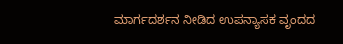ಮಾರ್ಗದರ್ಶನ ನೀಡಿದ ಉಪನ್ಯಾಸಕ ವೃಂದದ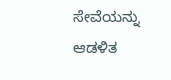ಸೇವೆಯನ್ನು ಆಡಳಿತ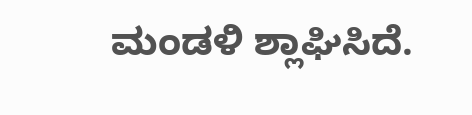ಮಂಡಳಿ ಶ್ಲಾಘಿಸಿದೆ.